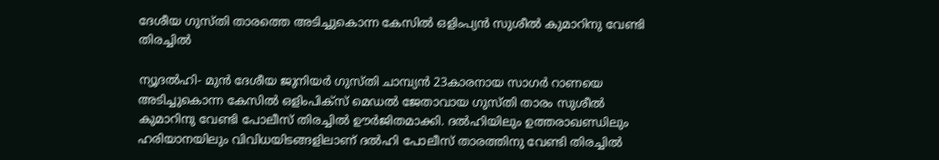ദേശീയ ഗുസ്തി താരത്തെ അടിച്ചുകൊന്ന കേസില്‍ ഒളിംപ്യന്‍ സുശീല്‍ കുമാറിനു വേണ്ടി തിരച്ചില്‍

ന്യൂദല്‍ഹി- മുന്‍ ദേശീയ ജുനിയര്‍ ഗുസ്തി ചാമ്പ്യന്‍ 23കാരനായ സാഗര്‍ റാണയെ അടിച്ചുകൊന്ന കേസില്‍ ഒളിംപിക്‌സ് മെഡല്‍ ജേതാവായ ഗുസ്തി താരം സുശീല്‍ കുമാറിനു വേണ്ടി പോലീസ് തിരച്ചില്‍ ഊര്‍ജിതമാക്കി. ദല്‍ഹിയിലും ഉത്തരാഖണ്ഡിലും ഹരിയാനയിലും വിവിധയിടങ്ങളിലാണ് ദല്‍ഹി പോലീസ് താരത്തിനു വേണ്ടി തിരച്ചില്‍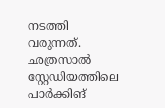നടത്തി വരുന്നത്. ഛത്രസാല്‍ സ്റ്റേഡിയത്തിലെ പാര്‍ക്കിങ്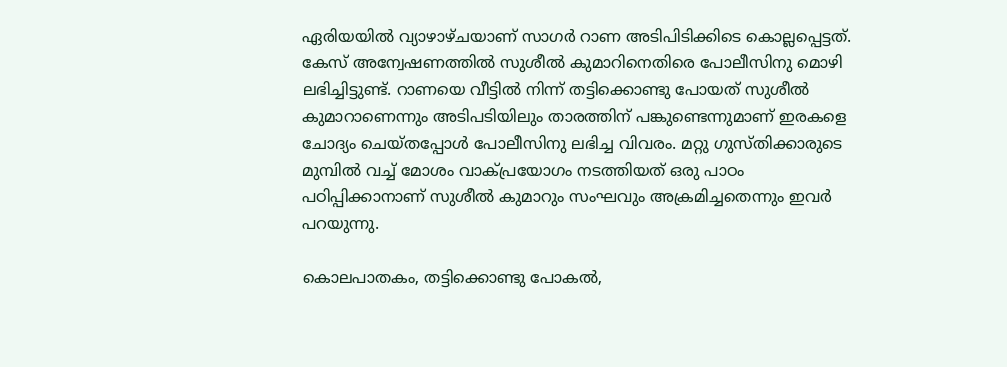ഏരിയയില്‍ വ്യാഴാഴ്ചയാണ് സാഗര്‍ റാണ അടിപിടിക്കിടെ കൊല്ലപ്പെട്ടത്. കേസ് അന്വേഷണത്തില്‍ സുശീല്‍ കുമാറിനെതിരെ പോലീസിനു മൊഴി ലഭിച്ചിട്ടുണ്ട്. റാണയെ വീട്ടില്‍ നിന്ന് തട്ടിക്കൊണ്ടു പോയത് സുശീല്‍ കുമാറാണെന്നും അടിപടിയിലും താരത്തിന് പങ്കുണ്ടെന്നുമാണ് ഇരകളെ ചോദ്യം ചെയ്തപ്പോള്‍ പോലീസിനു ലഭിച്ച വിവരം. മറ്റു ഗുസ്തിക്കാരുടെ മുമ്പില്‍ വച്ച് മോശം വാക്പ്രയോഗം നടത്തിയത് ഒരു പാഠം പഠിപ്പിക്കാനാണ് സുശീല്‍ കുമാറും സംഘവും അക്രമിച്ചതെന്നും ഇവര്‍ പറയുന്നു.

കൊലപാതകം, തട്ടിക്കൊണ്ടു പോകല്‍,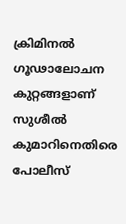ക്രിമിനല്‍ ഗൂഢാലോചന കുറ്റങ്ങളാണ് സുശീല്‍ കുമാറിനെതിരെ പോലീസ്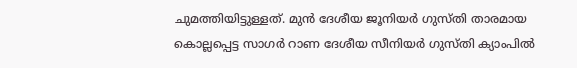ചുമത്തിയിട്ടുള്ളത്. മുന്‍ ദേശീയ ജൂനിയര്‍ ഗുസ്തി താരമായ കൊല്ലപ്പെട്ട സാഗര്‍ റാണ ദേശീയ സീനിയര്‍ ഗുസ്തി ക്യാംപില്‍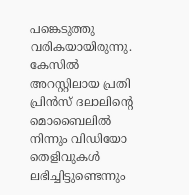പങ്കെടുത്തു വരികയായിരുന്നു. കേസില്‍ അറസ്റ്റിലായ പ്രതി പ്രിന്‍സ് ദലാലിന്റെ മൊബൈലില്‍ നിന്നും വിഡിയോ തെളിവുകള്‍ ലഭിച്ചിട്ടുണ്ടെന്നും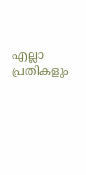എല്ലാ പ്രതികളും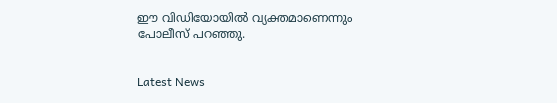ഈ വിഡിയോയില്‍ വ്യക്തമാണെന്നും പോലീസ് പറഞ്ഞു.


Latest News